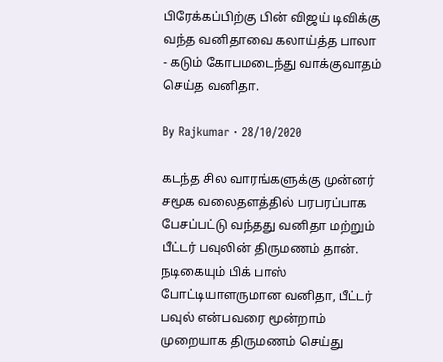பிரேக்கப்பிற்கு பின் விஜய் டிவிக்கு வந்த வனிதாவை கலாய்த்த பாலா - கடும் கோபமடைந்து வாக்குவாதம் செய்த வனிதா.

By Rajkumar · 28/10/2020

கடந்த சில வாரங்களுக்கு முன்னர் சமூக வலைதளத்தில் பரபரப்பாக பேசப்பட்டு வந்தது வனிதா மற்றும் பீட்டர் பவுலின் திருமணம் தான். நடிகையும் பிக் பாஸ் போட்டியாளருமான வனிதா, பீட்டர் பவுல் என்பவரை மூன்றாம் முறையாக திருமணம் செய்து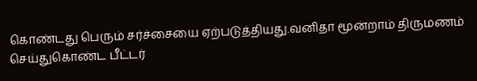கொண்டது பெரும் சர்ச்சையை ஏற்படுத்தியது.வனிதா மூன்றாம் திருமணம் செய்துகொண்ட பீட்டர்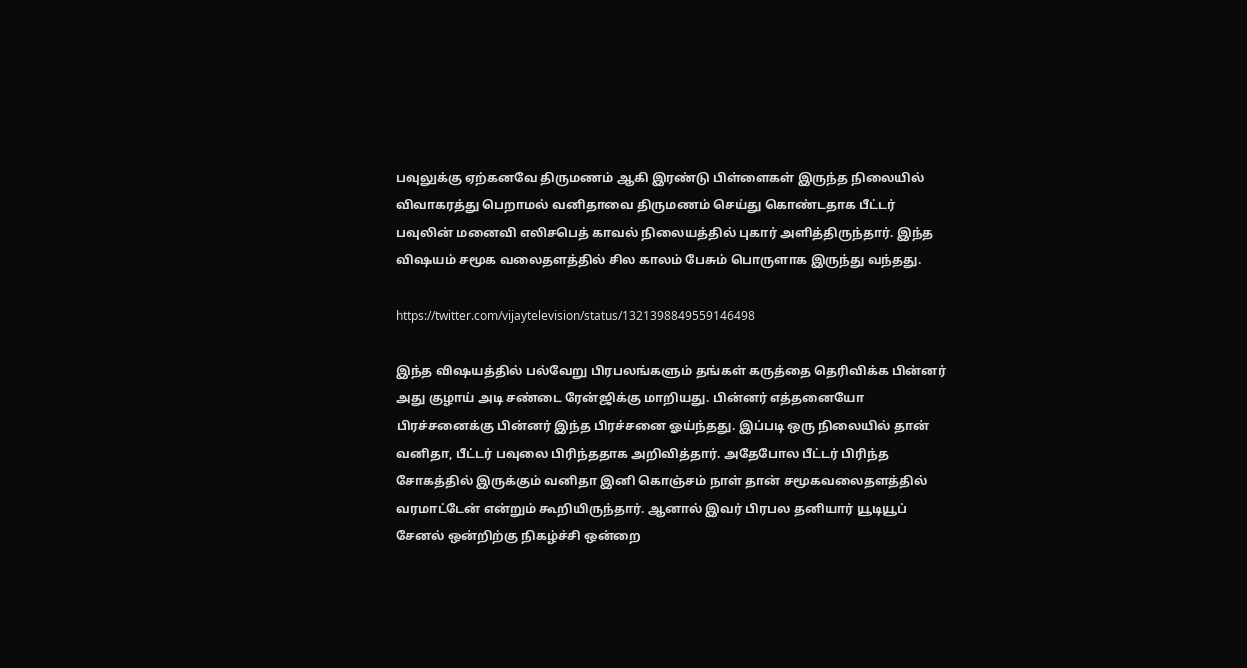பவுலுக்கு ஏற்கனவே திருமணம் ஆகி இரண்டு பிள்ளைகள் இருந்த நிலையில் விவாகரத்து பெறாமல் வனிதாவை திருமணம் செய்து கொண்டதாக பீட்டர் பவுலின் மனைவி எலிசபெத் காவல் நிலையத்தில் புகார் அளித்திருந்தார். இந்த விஷயம் சமூக வலைதளத்தில் சில காலம் பேசும் பொருளாக இருந்து வந்தது.

https://twitter.com/vijaytelevision/status/1321398849559146498

இந்த விஷயத்தில் பல்வேறு பிரபலங்களும் தங்கள் கருத்தை தெரிவிக்க பின்னர் அது குழாய் அடி சண்டை ரேன்ஜிக்கு மாறியது. பின்னர் எத்தனையோ பிரச்சனைக்கு பின்னர் இந்த பிரச்சனை ஓய்ந்தது. இப்படி ஒரு நிலையில் தான் வனிதா, பீட்டர் பவுலை பிரிந்ததாக அறிவித்தார். அதேபோல பீட்டர் பிரிந்த சோகத்தில் இருக்கும் வனிதா இனி கொஞ்சம் நாள் தான் சமூகவலைதளத்தில் வரமாட்டேன் என்றும் கூறியிருந்தார். ஆனால் இவர் பிரபல தனியார் யூடியூப் சேனல் ஒன்றிற்கு நிகழ்ச்சி ஒன்றை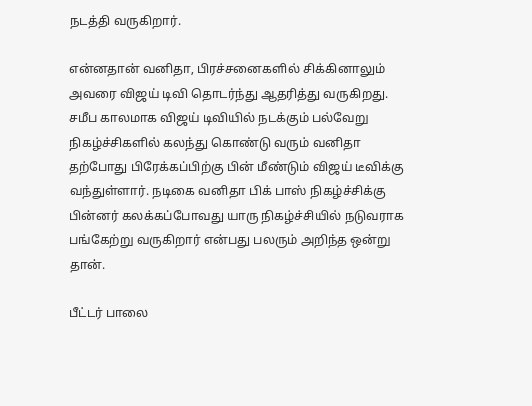நடத்தி வருகிறார்.

என்னதான் வனிதா, பிரச்சனைகளில் சிக்கினாலும் அவரை விஜய் டிவி தொடர்ந்து ஆதரித்து வருகிறது. சமீப காலமாக விஜய் டிவியில் நடக்கும் பல்வேறு நிகழ்ச்சிகளில் கலந்து கொண்டு வரும் வனிதா தற்போது பிரேக்கப்பிற்கு பின் மீண்டும் விஜய் டீவிக்கு வந்துள்ளார். நடிகை வனிதா பிக் பாஸ் நிகழ்ச்சிக்கு பின்னர் கலக்கப்போவது யாரு நிகழ்ச்சியில் நடுவராக பங்கேற்று வருகிறார் என்பது பலரும் அறிந்த ஒன்று தான்.

பீட்டர் பாலை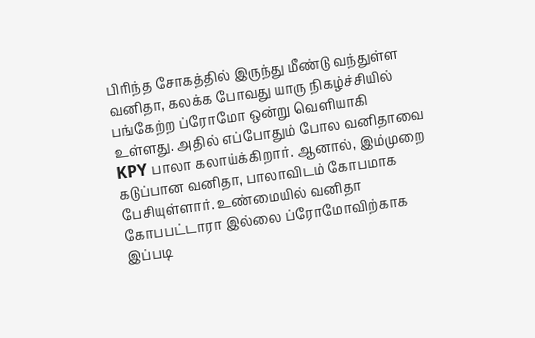பிரிந்த சோகத்தில் இருந்து மீண்டு வந்துள்ள வனிதா, கலக்க போவது யாரு நிகழ்ச்சியில் பங்கேற்ற ப்ரோமோ ஒன்று வெளியாகி உள்ளது. அதில் எப்போதும் போல வனிதாவை KPY பாலா கலாய்க்கிறார். ஆனால், இம்முறை கடுப்பான வனிதா, பாலாவிடம் கோபமாக பேசியுள்ளார். உண்மையில் வனிதா கோபபட்டாரா இல்லை ப்ரோமோவிற்காக இப்படி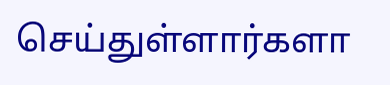செய்துள்ளார்களா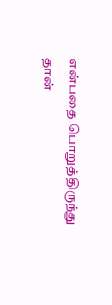என்பதை பொறுத்திருந்து தான்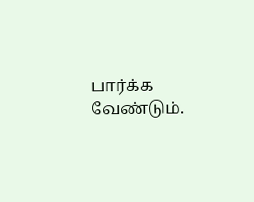பார்க்க வேண்டும்.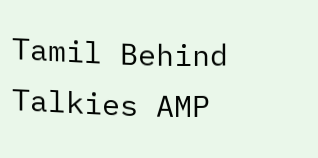Tamil Behind Talkies AMP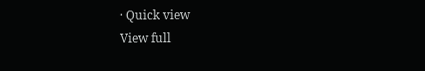· Quick view
View full